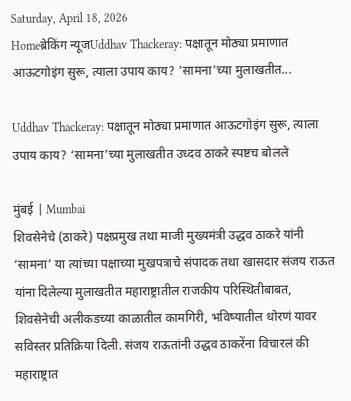Saturday, April 18, 2026
Homeब्रेकिंग न्यूजUddhav Thackeray: पक्षातून मोठ्या प्रमाणात आऊटगोइंग सुरू, त्याला उपाय काय? 'सामना'च्या मुलाखतीत...

Uddhav Thackeray: पक्षातून मोठ्या प्रमाणात आऊटगोइंग सुरू, त्याला उपाय काय? ‘सामना’च्या मुलाखतीत उध्दव ठाकरे स्पष्टच बोलले

मुंबई | Mumbai
शिवसेनेचे (ठाकरे) पक्षप्रमुख तथा माजी मुख्यमंत्री उद्धव ठाकरे यांनी ‘सामना’ या त्यांच्या पक्षाच्या मुखपत्राचे संपादक तथा खासदार संजय राऊत यांना दिलेल्या मुलाखतीत महाराष्ट्रातील राजकीय परिस्थितीबाबत, शिवसेनेची अलीकडच्या काळातील कामगिरी, भविष्यातील धोरणं यावर सविस्तर प्रतिक्रिया दिली. संजय राऊतांनी उद्धव ठाकरेंना विचारलं की महाराष्ट्रात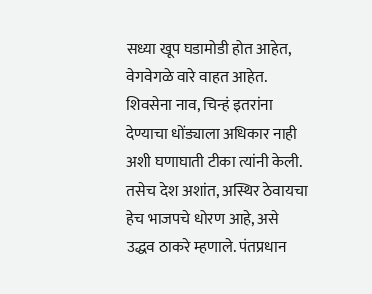सध्या खूप घडामोडी होत आहेत, वेगवेगळे वारे वाहत आहेत. शिवसेना नाव, चिन्हं इतरांना देण्याचा धोंड्याला अधिकार नाही अशी घणाघाती टीका त्यांनी केली. तसेच देश अशांत, अस्थिर ठेवायचा हेच भाजपचे धोरण आहे, असे उद्धव ठाकरे म्हणाले. पंतप्रधान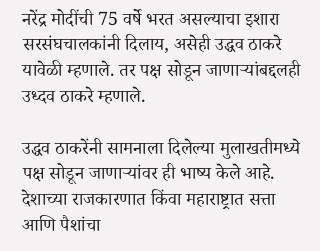नरेंद्र मोदींची 75 वर्षे भरत असल्याचा इशारा सरसंघचालकांनी दिलाय, असेही उद्धव ठाकरे यावेळी म्हणाले. तर पक्ष सोडून जाणाऱ्यांबद्दलही उध्दव ठाकरे म्हणाले.

उद्धव ठाकरेंनी सामनाला दिलेल्या मुलाखतीमध्ये पक्ष सोडून जाणाऱ्यांवर ही भाष्य केले आहे. देशाच्या राजकारणात किंवा महाराष्ट्रात सत्ता आणि पैशांचा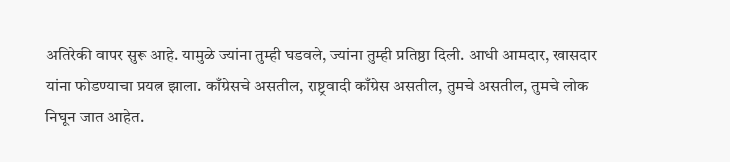अतिरेकी वापर सुरू आहे. यामुळे ज्यांना तुम्ही घडवले, ज्यांना तुम्ही प्रतिष्ठा दिली. आधी आमदार, खासदार यांना फोडण्याचा प्रयत्न झाला. काँग्रेसचे असतील, राष्ट्रवादी काँग्रेस असतील, तुमचे असतील, तुमचे लोक निघून जात आहेत.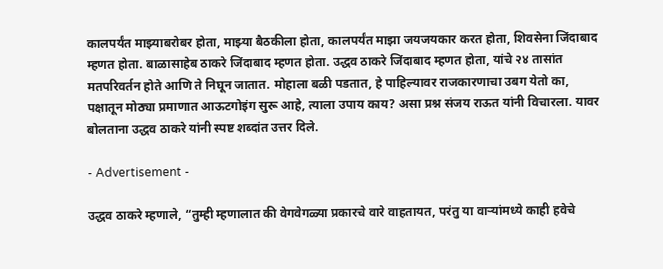कालपर्यंत माझ्याबरोबर होता, माझ्या बैठकीला होता, कालपर्यंत माझा जयजयकार करत होता, शिवसेना जिंदाबाद म्हणत होता. बाळासाहेब ठाकरे जिंदाबाद म्हणत होता. उद्धव ठाकरे जिंदाबाद म्हणत होता, यांचे २४ तासांत मतपरिवर्तन होते आणि ते निघून जातात. मोहाला बळी पडतात, हे पाहिल्यावर राजकारणाचा उबग येतो का, पक्षातून मोठ्या प्रमाणात आऊटगोइंग सुरू आहे, त्याला उपाय काय? असा प्रश्न संजय राऊत यांनी विचारला. यावर बोलताना उद्धव ठाकरे यांनी स्पष्ट शब्दांत उत्तर दिले.

- Advertisement -

उद्धव ठाकरे म्हणाले, “तुम्ही म्हणालात की वेगवेगळ्या प्रकारचे वारे वाहतायत, परंतु या वाऱ्यांमध्ये काही हवेचे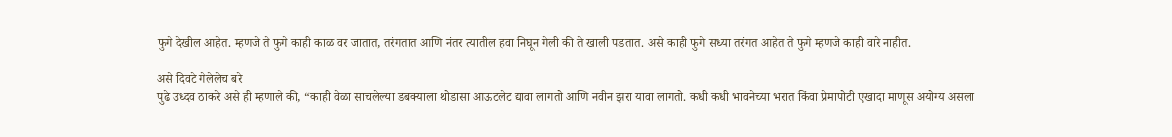फुगे देखील आहेत. म्हणजे ते फुगे काही काळ वर जातात, तरंगतात आणि नंतर त्यातील हवा निघून गेली की ते खाली पडतात. असे काही फुगे सध्या तरंगत आहेत ते फुगे म्हणजे काही वारे नाहीत.

असे दिवटे गेलेलेच बरे
पुढे उध्दव ठाकरे असे ही म्हणाले की, “काही वेळा साचलेल्या डबक्याला थोडासा आऊटलेट द्यावा लागतो आणि नवीन झरा यावा लागतो. कधी कधी भावनेच्या भरात किंवा प्रेमापोटी एखादा माणूस अयोग्य असला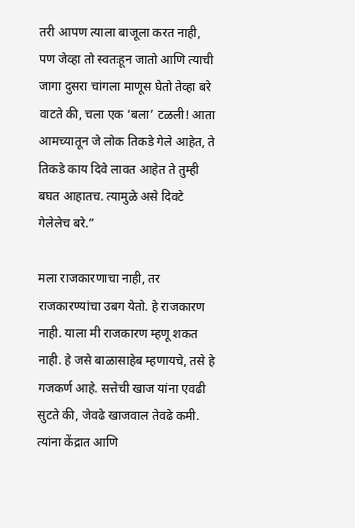तरी आपण त्याला बाजूला करत नाही, पण जेव्हा तो स्वतःहून जातो आणि त्याची जागा दुसरा चांगला माणूस घेतो तेव्हा बरे वाटते की, चला एक ‘बला’ टळली! आता आमच्यातून जे लोक तिकडे गेले आहेत, ते तिकडे काय दिवे लावत आहेत ते तुम्ही बघत आहातच. त्यामुळे असे दिवटे गेलेलेच बरे.”

मला राजकारणाचा नाही, तर राजकारण्यांचा उबग येतो. हे राजकारण नाही. याला मी राजकारण म्हणू शकत नाही. हे जसे बाळासाहेब म्हणायचे, तसे हे गजकर्ण आहे. सत्तेची खाज यांना एवढी सुटते की, जेवढे खाजवाल तेवढे कमी. त्यांना केंद्रात आणि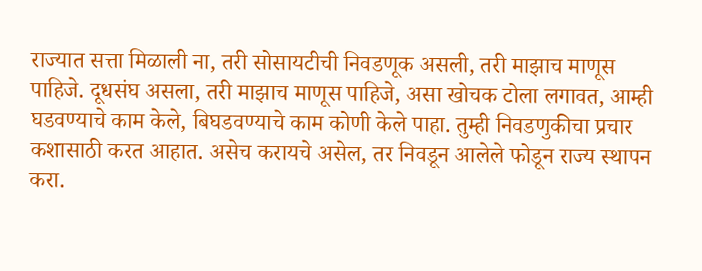राज्यात सत्ता मिळाली ना, तरी सोसायटीची निवडणूक असली, तरी माझाच माणूस पाहिजे. दूधसंघ असला, तरी माझाच माणूस पाहिजे, असा खोचक टोला लगावत, आम्ही घडवण्याचे काम केले, बिघडवण्याचे काम कोणी केले पाहा. तुम्ही निवडणुकीचा प्रचार कशासाठी करत आहात. असेच करायचे असेल, तर निवडून आलेले फोडून राज्य स्थापन करा.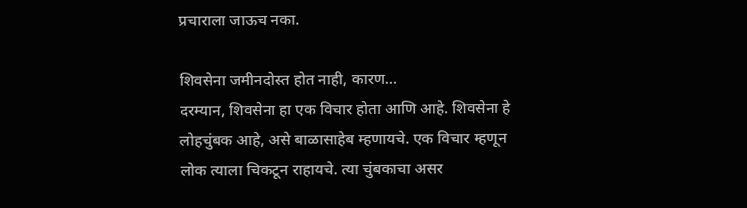प्रचाराला जाऊच नका.

शिवसेना जमीनदोस्त होत नाही, कारण…
दरम्यान, शिवसेना हा एक विचार होता आणि आहे. शिवसेना हे लोहचुंबक आहे, असे बाळासाहेब म्हणायचे. एक विचार म्हणून लोक त्याला चिकटून राहायचे. त्या चुंबकाचा असर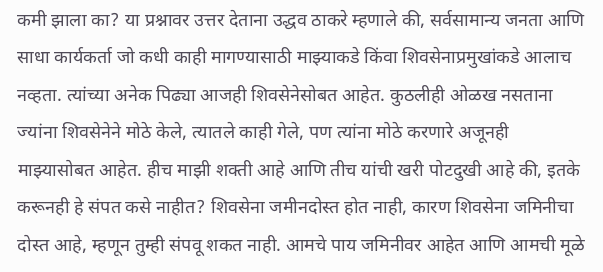कमी झाला का? या प्रश्नावर उत्तर देताना उद्धव ठाकरे म्हणाले की, सर्वसामान्य जनता आणि साधा कार्यकर्ता जो कधी काही मागण्यासाठी माझ्याकडे किंवा शिवसेनाप्रमुखांकडे आलाच नव्हता. त्यांच्या अनेक पिढ्या आजही शिवसेनेसोबत आहेत. कुठलीही ओळख नसताना ज्यांना शिवसेनेने मोठे केले, त्यातले काही गेले, पण त्यांना मोठे करणारे अजूनही माझ्यासोबत आहेत. हीच माझी शक्ती आहे आणि तीच यांची खरी पोटदुखी आहे की, इतके करूनही हे संपत कसे नाहीत? शिवसेना जमीनदोस्त होत नाही, कारण शिवसेना जमिनीचा दोस्त आहे, म्हणून तुम्ही संपवू शकत नाही. आमचे पाय जमिनीवर आहेत आणि आमची मूळे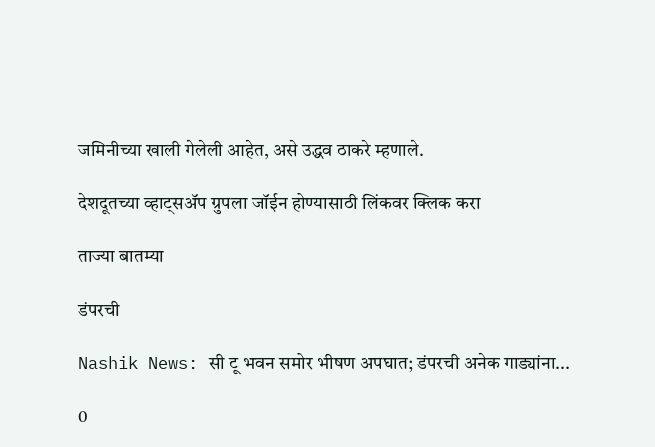जमिनीच्या खाली गेलेली आहेत, असे उद्धव ठाकरे म्हणाले.

देशदूतच्या व्हाट्सॲप ग्रुपला जॉईन होण्यासाठी लिंकवर क्लिक करा

ताज्या बातम्या

डंपरची

Nashik News: सी टू भवन समोर भीषण अपघात; डंपरची अनेक गाड्यांना...

0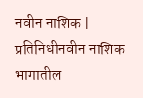नवीन नाशिक | प्रतिनिधीनवीन नाशिक भागातील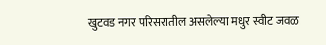खुटवड नगर परिसरातील असलेल्या मधुर स्वीट जवळ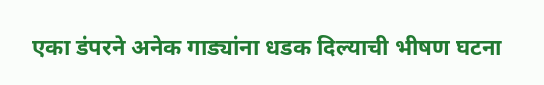एका डंपरने अनेक गाड्यांना धडक दिल्याची भीषण घटना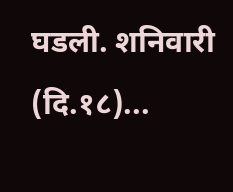घडली. शनिवारी (दि.१८)...